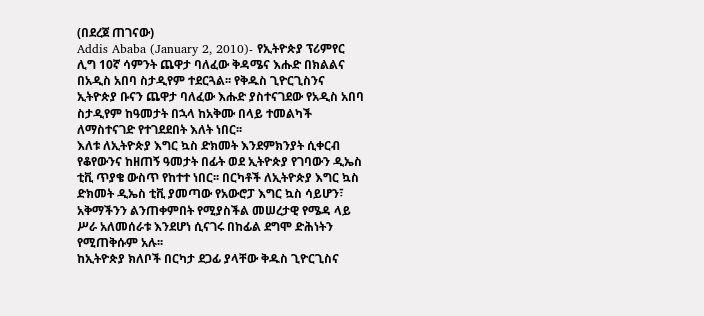(በደረጀ ጠገናው)
Addis Ababa (January 2, 2010)- የኢትዮጵያ ፕሪምየር ሊግ 10ኛ ሳምንት ጨዋታ ባለፈው ቅዳሜና እሑድ በክልልና በአዲስ አበባ ስታዲየም ተደርጓል፡፡ የቅዱስ ጊዮርጊስንና ኢትዮጵያ ቡናን ጨዋታ ባለፈው እሑድ ያስተናገደው የአዲስ አበባ ስታዲየም ከዓመታት በኋላ ከአቅሙ በላይ ተመልካች ለማስተናገድ የተገደደበት እለት ነበር፡፡
እለቱ ለኢትዮጵያ እግር ኳስ ድክመት እንደምክንያት ሲቀርብ የቆየውንና ከዘጠኝ ዓመታት በፊት ወደ ኢትዮጵያ የገባውን ዲኤስ ቲቪ ጥያቄ ውስጥ የከተተ ነበር፡፡ በርካቶች ለኢትዮጵያ እግር ኳስ ድክመት ዲኤስ ቲቪ ያመጣው የአውሮፓ እግር ኳስ ሳይሆን፣ አቅማችንን ልንጠቀምበት የሚያስችል መሠረታዊ የሜዳ ላይ ሥራ አለመሰራቱ እንደሆነ ሲናገሩ በከፊል ደግሞ ድሕነትን የሚጠቅሱም አሉ፡፡
ከኢትዮጵያ ክለቦች በርካታ ደጋፊ ያላቸው ቅዱስ ጊዮርጊስና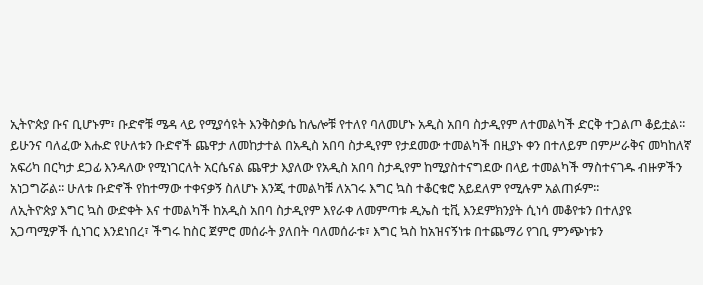ኢትዮጵያ ቡና ቢሆኑም፣ ቡድኖቹ ሜዳ ላይ የሚያሳዩት እንቅስቃሴ ከሌሎቹ የተለየ ባለመሆኑ አዲስ አበባ ስታዲየም ለተመልካች ድርቅ ተጋልጦ ቆይቷል፡፡ ይሁንና ባለፈው እሑድ የሁለቱን ቡድኖች ጨዋታ ለመከታተል በአዲስ አበባ ስታዲየም የታደመው ተመልካች በዚያኑ ቀን በተለይም በምሥራቅና መካከለኛ አፍሪካ በርካታ ደጋፊ እንዳለው የሚነገርለት አርሴናል ጨዋታ እያለው የአዲስ አበባ ስታዲየም ከሚያስተናግደው በላይ ተመልካች ማስተናገዱ ብዙዎችን አነጋግሯል፡፡ ሁለቱ ቡድኖች የከተማው ተቀናቃኝ ስለሆኑ እንጂ ተመልካቹ ለአገሩ እግር ኳስ ተቆርቁሮ አይደለም የሚሉም አልጠፉም፡፡
ለኢትዮጵያ እግር ኳስ ውድቀት እና ተመልካች ከአዲስ አበባ ስታዲየም እየራቀ ለመምጣቱ ዲኤስ ቲቪ እንደምክንያት ሲነሳ መቆየቱን በተለያዩ አጋጣሚዎች ሲነገር እንደነበረ፣ ችግሩ ከስር ጀምሮ መሰራት ያለበት ባለመሰራቱ፣ እግር ኳስ ከአዝናኝነቱ በተጨማሪ የገቢ ምንጭነቱን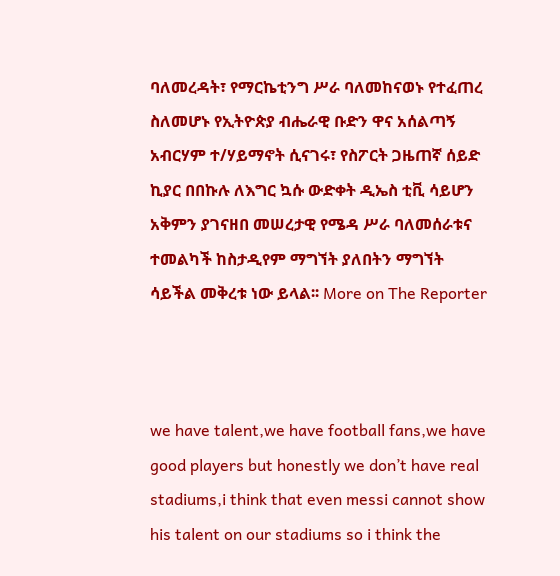ባለመረዳት፣ የማርኬቲንግ ሥራ ባለመከናወኑ የተፈጠረ ስለመሆኑ የኢትዮጵያ ብሔራዊ ቡድን ዋና አሰልጣኝ አብርሃም ተ/ሃይማኖት ሲናገሩ፣ የስፖርት ጋዜጠኛ ሰይድ ኪያር በበኩሉ ለእግር ኳሱ ውድቀት ዲኤስ ቲቪ ሳይሆን አቅምን ያገናዘበ መሠረታዊ የሜዳ ሥራ ባለመሰራቱና ተመልካች ከስታዲየም ማግኘት ያለበትን ማግኘት ሳይችል መቅረቱ ነው ይላል፡፡ More on The Reporter



we have talent,we have football fans,we have good players but honestly we don’t have real stadiums,i think that even messi cannot show his talent on our stadiums so i think the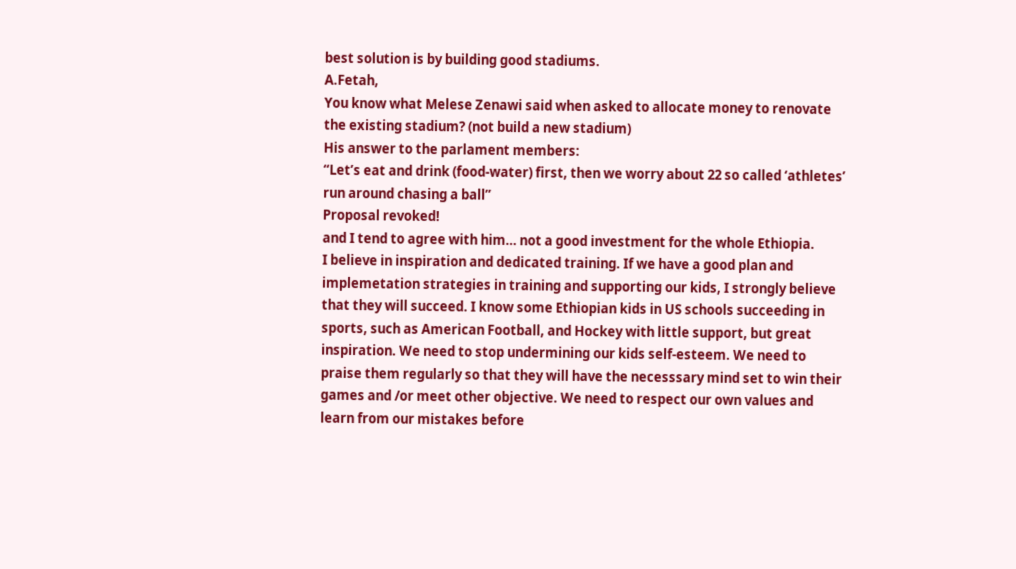best solution is by building good stadiums.
A.Fetah,
You know what Melese Zenawi said when asked to allocate money to renovate the existing stadium? (not build a new stadium)
His answer to the parlament members:
“Let’s eat and drink (food-water) first, then we worry about 22 so called ‘athletes’ run around chasing a ball”
Proposal revoked!
and I tend to agree with him… not a good investment for the whole Ethiopia.
I believe in inspiration and dedicated training. If we have a good plan and implemetation strategies in training and supporting our kids, I strongly believe that they will succeed. I know some Ethiopian kids in US schools succeeding in sports, such as American Football, and Hockey with little support, but great inspiration. We need to stop undermining our kids self-esteem. We need to praise them regularly so that they will have the necesssary mind set to win their games and /or meet other objective. We need to respect our own values and learn from our mistakes before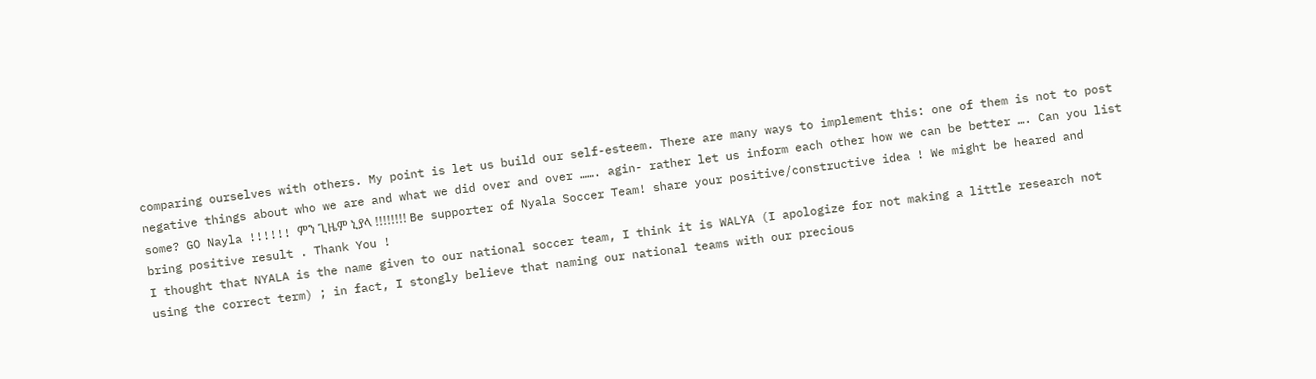comparing ourselves with others. My point is let us build our self-esteem. There are many ways to implement this: one of them is not to post negative things about who we are and what we did over and over ……. agin- rather let us inform each other how we can be better …. Can you list some? GO Nayla !!!!!! ምን ጊዜም ኒያላ !!!!!!!! Be supporter of Nyala Soccer Team! share your positive/constructive idea ! We might be heared and bring positive result . Thank You !
I thought that NYALA is the name given to our national soccer team, I think it is WALYA (I apologize for not making a little research not using the correct term) ; in fact, I stongly believe that naming our national teams with our precious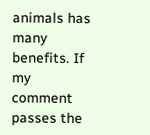animals has many benefits. If my comment passes the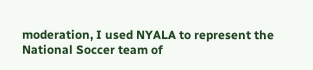moderation, I used NYALA to represent the National Soccer team of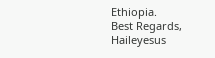Ethiopia.
Best Regards,
Haileyesus